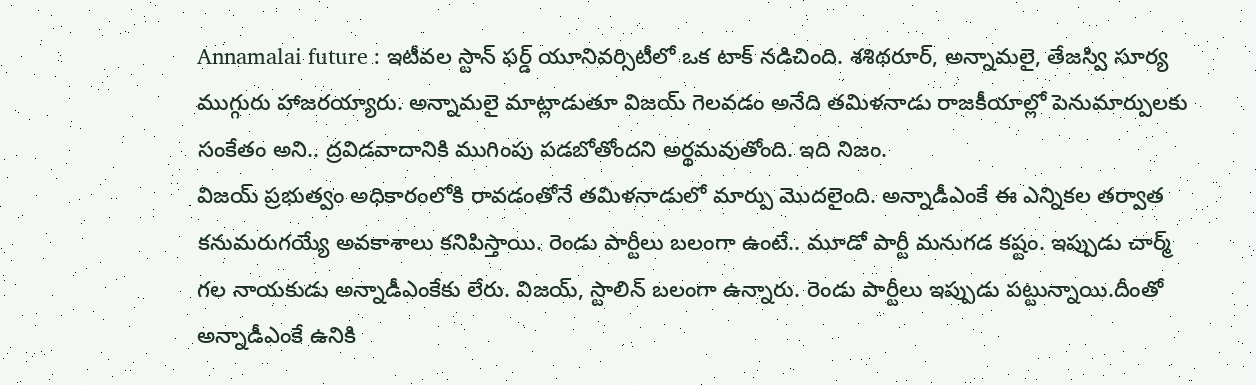Annamalai future : ఇటీవల స్టాన్ ఫర్డ్ యూనివర్సిటీలో ఒక టాక్ నడిచింది. శశిథరూర్, అన్నామలై, తేజస్వి సూర్య ముగ్గురు హాజరయ్యారు. అన్నామలై మాట్లాడుతూ విజయ్ గెలవడం అనేది తమిళనాడు రాజకీయాల్లో పెనుమార్పులకు సంకేతం అని.. ద్రవిడవాదానికి ముగింపు పడబోతోందని అర్థమవుతోంది. ఇది నిజం.
విజయ్ ప్రభుత్వం అధికారంలోకి రావడంతోనే తమిళనాడులో మార్పు మొదలైంది. అన్నాడీఎంకే ఈ ఎన్నికల తర్వాత కనుమరుగయ్యే అవకాశాలు కనిపిస్తాయి. రెండు పార్టీలు బలంగా ఉంటే.. మూడో పార్టీ మనుగడ కష్టం. ఇప్పుడు చార్మ్ గల నాయకుడు అన్నాడీఎంకేకు లేరు. విజయ్, స్టాలిన్ బలంగా ఉన్నారు. రెండు పార్టీలు ఇప్పుడు పట్టున్నాయి.దీంతో అన్నాడీఎంకే ఉనికి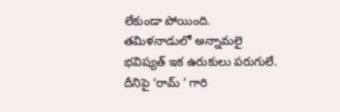లేకుండా పోయింది.
తమిళనాడులో అన్నామలై భవిష్యత్ ఇక ఉరుకులు పరుగులే. దీనిపై ‘రామ్ ’ గారి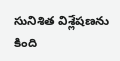సునిశిత విశ్లేషణను కింది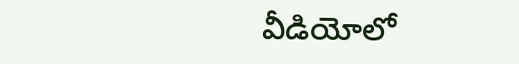వీడియోలో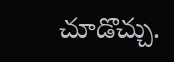చూడొచ్చు.